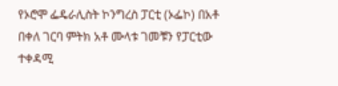የኦሮሞ ፌዴራሊስት ኮንግረስ ፓርቲ (ኦፌኮ) በአቶ በቀለ ገርባ ምትክ አቶ ሙላቱ ገመቹን የፓርቲው ተቀዳሚ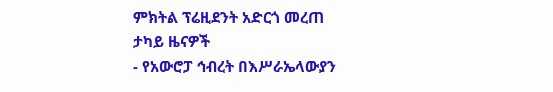ምክትል ፕሬዚደንት አድርጎ መረጠ
ታካይ ዜናዎች
- የአውሮፓ ኅብረት በእሥራኤላውያን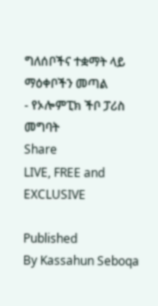ግለሰቦችና ተቋማት ላይ ማዕቀቦችን መጣል
- የኦሎምፒክ ችቦ ፓሪስ መግባት
Share
LIVE, FREE and EXCLUSIVE

Published
By Kassahun Seboqa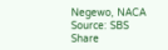Negewo, NACA
Source: SBS
Share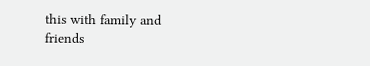this with family and friends